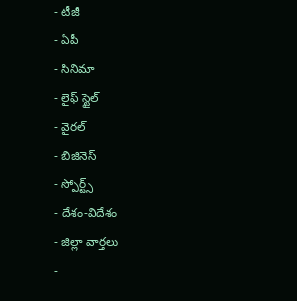- టీజీ
- ఏపీ
- సినిమా
- లైఫ్ స్టైల్
- వైరల్
- బిజినెస్
- స్పోర్ట్స్
- దేశం-విదేశం
- జిల్లా వార్తలు
-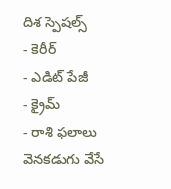దిశ స్పెషల్స్
- కెరీర్
- ఎడిట్ పేజీ
- క్రైమ్
- రాశి ఫలాలు
వెనకడుగు వేసే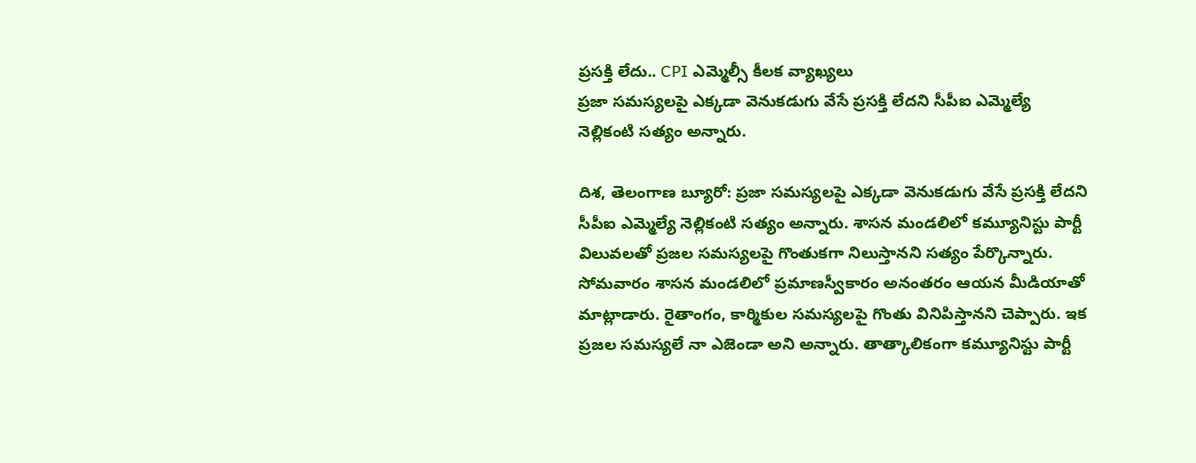ప్రసక్తి లేదు.. CPI ఎమ్మెల్సీ కీలక వ్యాఖ్యలు
ప్రజా సమస్యలపై ఎక్కడా వెనుకడుగు వేసే ప్రసక్తి లేదని సీపీఐ ఎమ్మెల్యే నెల్లికంటి సత్యం అన్నారు.

దిశ, తెలంగాణ బ్యూరో: ప్రజా సమస్యలపై ఎక్కడా వెనుకడుగు వేసే ప్రసక్తి లేదని సీపీఐ ఎమ్మెల్యే నెల్లికంటి సత్యం అన్నారు. శాసన మండలిలో కమ్యూనిస్టు పార్టీ విలువలతో ప్రజల సమస్యలపై గొంతుకగా నిలుస్తానని సత్యం పేర్కొన్నారు. సోమవారం శాసన మండలిలో ప్రమాణస్వీకారం అనంతరం ఆయన మీడియాతో మాట్లాడారు. రైతాంగం, కార్మికుల సమస్యలపై గొంతు వినిపిస్తానని చెప్పారు. ఇక ప్రజల సమస్యలే నా ఎజెండా అని అన్నారు. తాత్కాలికంగా కమ్యూనిస్టు పార్టీ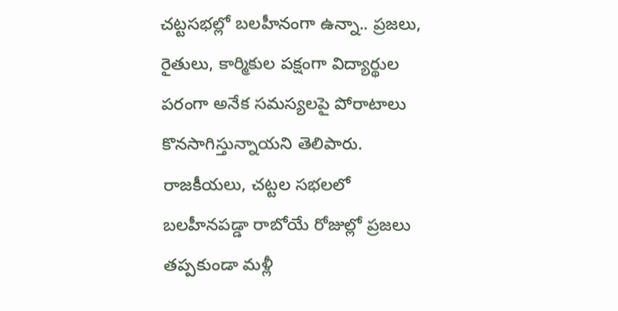చట్టసభల్లో బలహీనంగా ఉన్నా.. ప్రజలు, రైతులు, కార్మికుల పక్షంగా విద్యార్థుల పరంగా అనేక సమస్యలపై పోరాటాలు కొనసాగిస్తున్నాయని తెలిపారు.
రాజకీయలు, చట్టల సభలలో బలహీనపడ్డా రాబోయే రోజుల్లో ప్రజలు తప్పకుండా మళ్లీ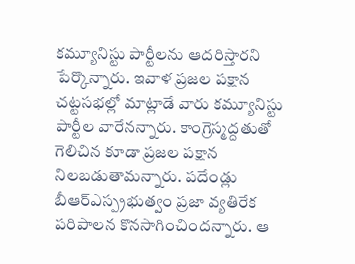కమ్యూనిస్టు పార్టీలను ఆదరిస్తారని పేర్కొన్నారు. ఇవాళ ప్రజల పక్షాన చట్టసభల్లో మాట్లాడే వారు కమ్యూనిస్టు పార్టీల వారేనన్నారు. కాంగ్రెస్మద్దతుతో గెలిచిన కూడా ప్రజల పక్షాన నిలబడుతామన్నారు. పదేండ్లు బీఆర్ఎస్ప్రభుత్వం ప్రజా వ్యతిరేక పరిపాలన కొనసాగించిందన్నారు. ఆ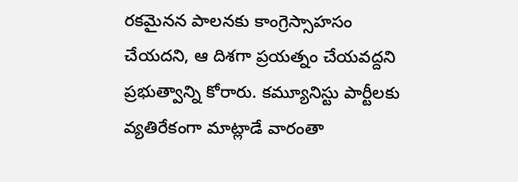రకమైనన పాలనకు కాంగ్రెస్సాహసం చేయదని, ఆ దిశగా ప్రయత్నం చేయవద్దని ప్రభుత్వాన్ని కోరారు. కమ్యూనిస్టు పార్టీలకు వ్యతిరేకంగా మాట్లాడే వారంతా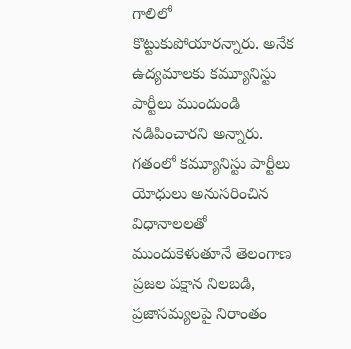గాలిలో కొట్టుకుపోయారన్నారు. అనేక ఉద్యమాలకు కమ్యూనిస్టు పార్టీలు ముందుండి నడిపించారని అన్నారు. గతంలో కమ్యూనిస్టు పార్టీలు యోధులు అనుసరించిన విధానాలలతో ముందుకెళుతూనే తెలంగాణ ప్రజల పక్షాన నిలబడి, ప్రజాసమ్యలపై నిరాంతం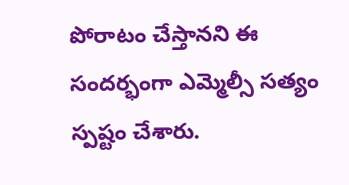పోరాటం చేస్తానని ఈ సందర్భంగా ఎమ్మెల్సీ సత్యం స్పష్టం చేశారు.